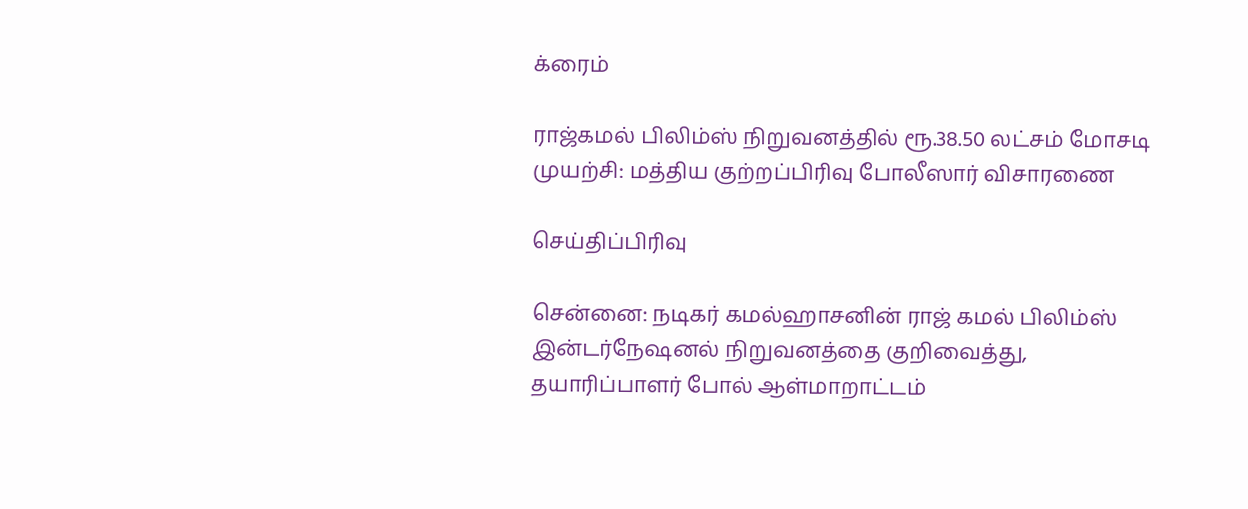க்ரைம்

ராஜ்கமல் பிலிம்ஸ் நிறுவனத்தில் ரூ.38.50 லட்சம் மோசடி முயற்சி: மத்திய குற்றப்பிரிவு போலீஸார் விசாரணை

செய்திப்பிரிவு

சென்னை: நடிகர் கமல்ஹாசனின் ராஜ் கமல் பிலிம்ஸ் இன்டர்நேஷனல் நிறுவனத்தை குறிவைத்து, தயாரிப்பாளர் போல் ஆள்மாறாட்டம்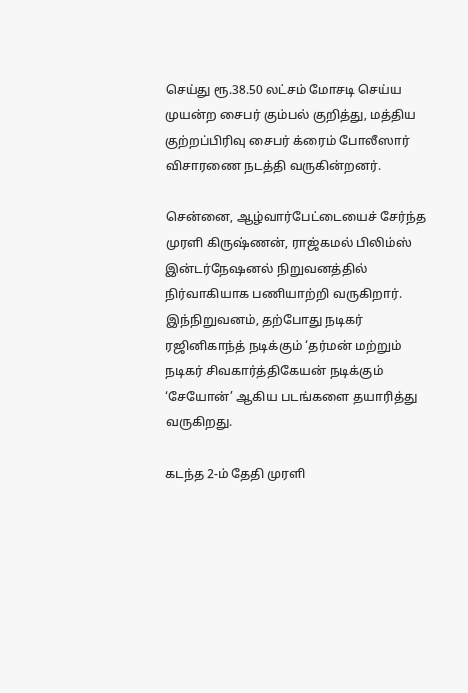செய்து ரூ.38.50 லட்சம் மோசடி செய்ய முயன்ற சைபர் கும்பல் குறித்து, மத்திய குற்றப்பிரிவு சைபர் க்ரைம் போலீஸார் விசாரணை நடத்தி வருகின்றனர்.

சென்னை, ஆழ்வார்பேட்டையைச் சேர்ந்த முரளி கிருஷ்ணன், ராஜ்கமல் பிலிம்ஸ் இன்டர்நேஷனல் நிறுவனத்தில் நிர்வாகியாக பணியாற்றி வருகிறார். இந்நிறுவனம், தற்போது நடிகர் ரஜினிகாந்த் நடிக்கும் ‘தர்மன் மற்றும் நடிகர் சிவகார்த்திகேயன் நடிக்கும் ‘சேயோன்’ ஆகிய படங்களை தயாரித்து வருகிறது.

கடந்த 2-ம் தேதி முரளி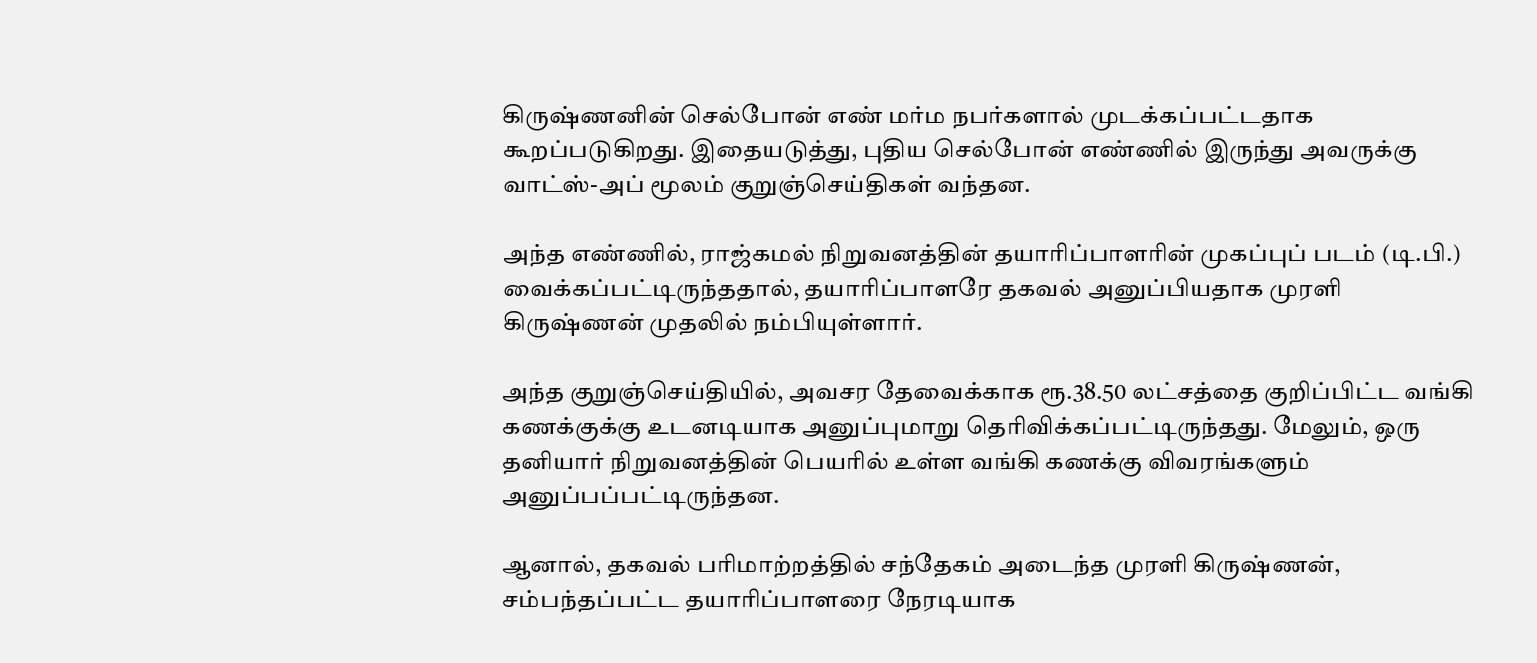கிருஷ்ணனின் செல்போன் எண் மர்ம நபர்களால் முடக்கப்பட்டதாக கூறப்படுகிறது. இதையடுத்து, புதிய செல்போன் எண்ணில் இருந்து அவருக்கு வாட்ஸ்-அப் மூலம் குறுஞ்செய்திகள் வந்தன.

அந்த எண்ணில், ராஜ்கமல் நிறுவனத்தின் தயாரிப்பாளரின் முகப்புப் படம் (டி.பி.) வைக்கப்பட்டிருந்ததால், தயாரிப்பாளரே தகவல் அனுப்பியதாக முரளி கிருஷ்ணன் முதலில் நம்பியுள்ளார்.

அந்த குறுஞ்செய்தியில், அவசர தேவைக்காக ரூ.38.50 லட்சத்தை குறிப்பிட்ட வங்கி கணக்குக்கு உடனடியாக அனுப்புமாறு தெரிவிக்கப்பட்டிருந்தது. மேலும், ஒரு தனியார் நிறுவனத்தின் பெயரில் உள்ள வங்கி கணக்கு விவரங்களும் அனுப்பப்பட்டிருந்தன.

ஆனால், தகவல் பரிமாற்றத்தில் சந்தேகம் அடைந்த முரளி கிருஷ்ணன், சம்பந்தப்பட்ட தயாரிப்பாளரை நேரடியாக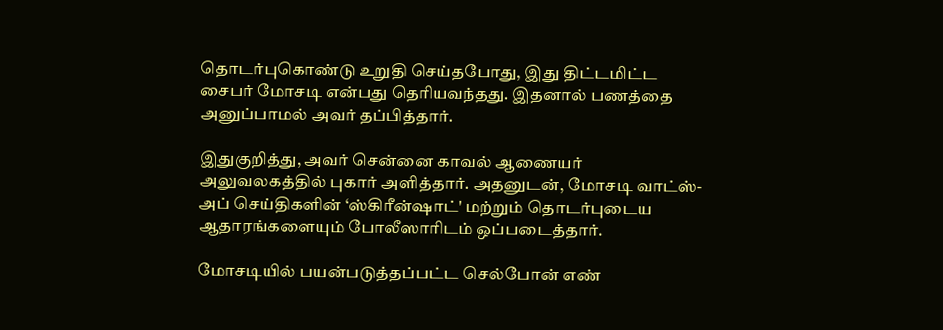தொடர்புகொண்டு உறுதி செய்தபோது, இது திட்டமிட்ட சைபர் மோசடி என்பது தெரியவந்தது. இதனால் பணத்தை அனுப்பாமல் அவர் தப்பித்தார்.

இதுகுறித்து, அவர் சென்னை காவல் ஆணையர் அலுவலகத்தில் புகார் அளித்தார். அதனுடன், மோசடி வாட்ஸ்-அப் செய்திகளின் ‘ஸ்கிரீன்ஷாட்' மற்றும் தொடர்புடைய ஆதாரங்களையும் போலீஸாரிடம் ஒப்படைத்தார்.

மோசடியில் பயன்படுத்தப்பட்ட செல்போன் எண்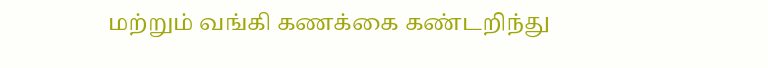மற்றும் வங்கி கணக்கை கண்டறிந்து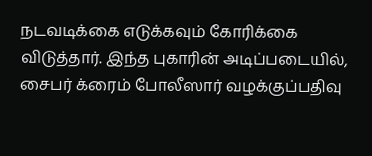நடவடிக்கை எடுக்கவும் கோரிக்கை விடுத்தார். இந்த புகாரின் அடிப்படையில், சைபர் க்ரைம் போலீஸார் வழக்குப்பதிவு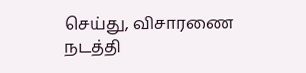செய்து, விசாரணை நடத்தி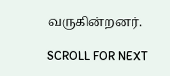வருகின்றனர்.

SCROLL FOR NEXT